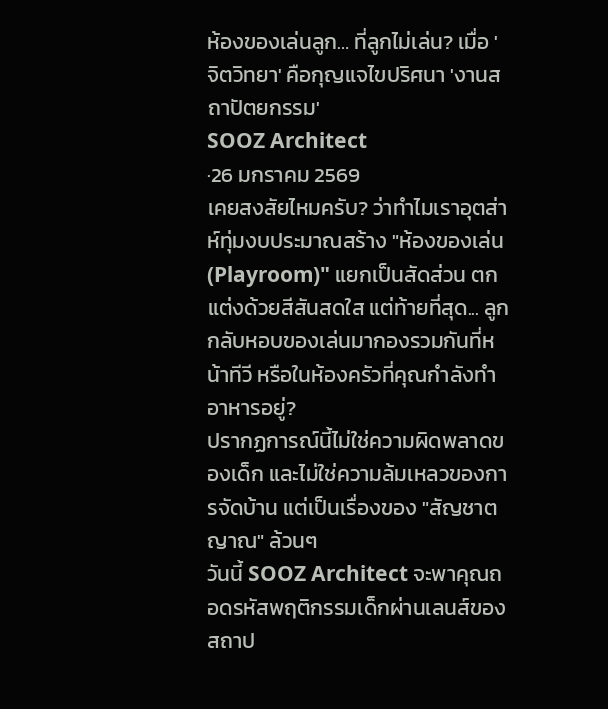ห้องของเล่นลูก… ที่ลูกไม่เล่น? เมื่อ 'จิตวิทยา' คือกุญแจไขปริศนา 'งานสถาปัตยกรรม'
SOOZ Architect
·26 มกราคม 2569
เคยสงสัยไหมครับ? ว่าทำไมเราอุตส่าห์ทุ่มงบประมาณสร้าง "ห้องของเล่น (Playroom)" แยกเป็นสัดส่วน ตกแต่งด้วยสีสันสดใส แต่ท้ายที่สุด... ลูกกลับหอบของเล่นมากองรวมกันที่หน้าทีวี หรือในห้องครัวที่คุณกำลังทำอาหารอยู่?
ปรากฏการณ์นี้ไม่ใช่ความผิดพลาดของเด็ก และไม่ใช่ความล้มเหลวของการจัดบ้าน แต่เป็นเรื่องของ "สัญชาตญาณ" ล้วนๆ
วันนี้ SOOZ Architect จะพาคุณถอดรหัสพฤติกรรมเด็กผ่านเลนส์ของสถาป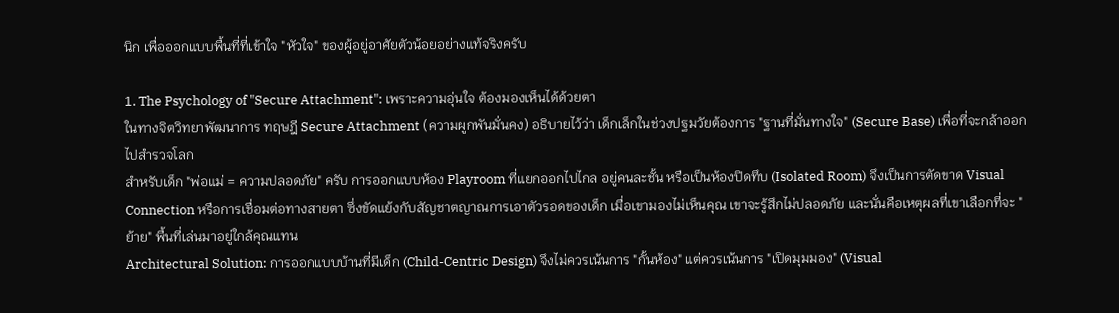นิก เพื่อออกแบบพื้นที่ที่เข้าใจ "หัวใจ" ของผู้อยู่อาศัยตัวน้อยอย่างแท้จริงครับ

1. The Psychology of "Secure Attachment": เพราะความอุ่นใจ ต้องมองเห็นได้ด้วยตา
ในทางจิตวิทยาพัฒนาการ ทฤษฎี Secure Attachment (ความผูกพันมั่นคง) อธิบายไว้ว่า เด็กเล็กในช่วงปฐมวัยต้องการ "ฐานที่มั่นทางใจ" (Secure Base) เพื่อที่จะกล้าออกไปสำรวจโลก
สำหรับเด็ก "พ่อแม่ = ความปลอดภัย" ครับ การออกแบบห้อง Playroom ที่แยกออกไปไกล อยู่คนละชั้น หรือเป็นห้องปิดทึบ (Isolated Room) จึงเป็นการตัดขาด Visual Connection หรือการเชื่อมต่อทางสายตา ซึ่งขัดแย้งกับสัญชาตญาณการเอาตัวรอดของเด็ก เมื่อเขามองไม่เห็นคุณ เขาจะรู้สึกไม่ปลอดภัย และนั่นคือเหตุผลที่เขาเลือกที่จะ "ย้าย" พื้นที่เล่นมาอยู่ใกล้คุณแทน
Architectural Solution: การออกแบบบ้านที่มีเด็ก (Child-Centric Design) จึงไม่ควรเน้นการ "กั้นห้อง" แต่ควรเน้นการ "เปิดมุมมอง" (Visual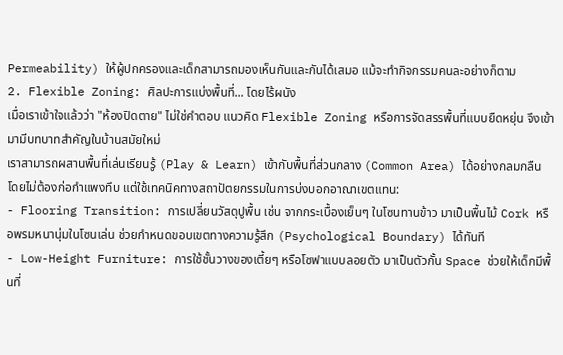Permeability) ให้ผู้ปกครองและเด็กสามารถมองเห็นกันและกันได้เสมอ แม้จะทำกิจกรรมคนละอย่างก็ตาม
2. Flexible Zoning: ศิลปะการแบ่งพื้นที่... โดยไร้ผนัง
เมื่อเราเข้าใจแล้วว่า "ห้องปิดตาย" ไม่ใช่คำตอบ แนวคิด Flexible Zoning หรือการจัดสรรพื้นที่แบบยืดหยุ่น จึงเข้ามามีบทบาทสำคัญในบ้านสมัยใหม่
เราสามารถผสานพื้นที่เล่นเรียนรู้ (Play & Learn) เข้ากับพื้นที่ส่วนกลาง (Common Area) ได้อย่างกลมกลืน โดยไม่ต้องก่อกำแพงทึบ แต่ใช้เทคนิคทางสถาปัตยกรรมในการบ่งบอกอาณาเขตแทน:
- Flooring Transition: การเปลี่ยนวัสดุปูพื้น เช่น จากกระเบื้องเย็นๆ ในโซนทานข้าว มาเป็นพื้นไม้ Cork หรือพรมหนานุ่มในโซนเล่น ช่วยกำหนดขอบเขตทางความรู้สึก (Psychological Boundary) ได้ทันที
- Low-Height Furniture: การใช้ชั้นวางของเตี้ยๆ หรือโซฟาแบบลอยตัว มาเป็นตัวกั้น Space ช่วยให้เด็กมีพื้นที่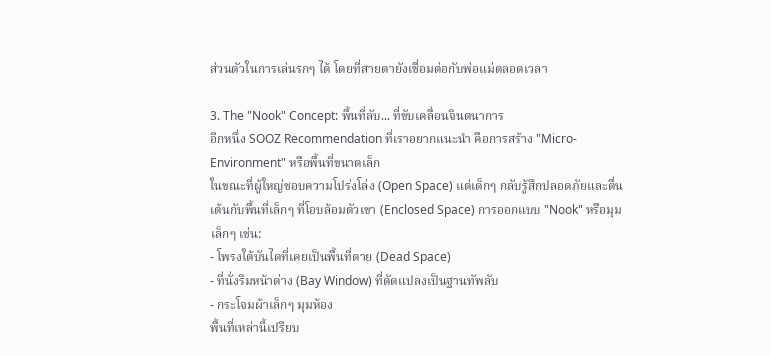ส่วนตัวในการเล่นรกๆ ได้ โดยที่สายตายังเชื่อมต่อกับพ่อแม่ตลอดเวลา

3. The "Nook" Concept: พื้นที่ลับ... ที่ขับเคลื่อนจินตนาการ
อีกหนึ่ง SOOZ Recommendation ที่เราอยากแนะนำ คือการสร้าง "Micro-Environment" หรือพื้นที่ขนาดเล็ก
ในขณะที่ผู้ใหญ่ชอบความโปร่งโล่ง (Open Space) แต่เด็กๆ กลับรู้สึกปลอดภัยและตื่นเต้นกับพื้นที่เล็กๆ ที่โอบล้อมตัวเขา (Enclosed Space) การออกแบบ "Nook" หรือมุมเล็กๆ เช่น:
- โพรงใต้บันไดที่เคยเป็นพื้นที่ตาย (Dead Space)
- ที่นั่งริมหน้าต่าง (Bay Window) ที่ดัดแปลงเป็นฐานทัพลับ
- กระโจมผ้าเล็กๆ มุมห้อง
พื้นที่เหล่านี้เปรียบ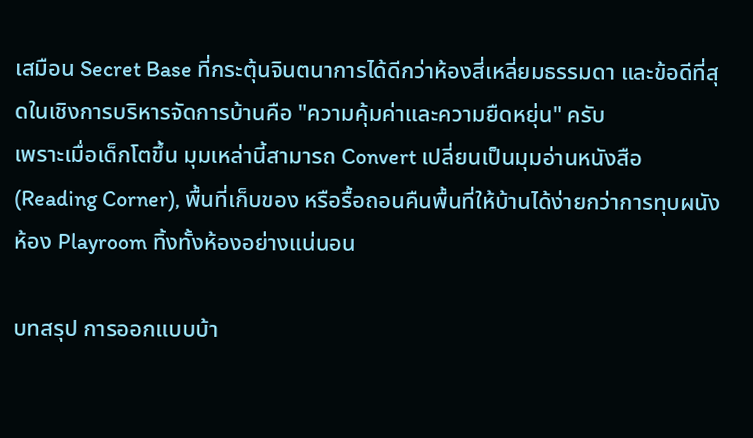เสมือน Secret Base ที่กระตุ้นจินตนาการได้ดีกว่าห้องสี่เหลี่ยมธรรมดา และข้อดีที่สุดในเชิงการบริหารจัดการบ้านคือ "ความคุ้มค่าและความยืดหยุ่น" ครับ
เพราะเมื่อเด็กโตขึ้น มุมเหล่านี้สามารถ Convert เปลี่ยนเป็นมุมอ่านหนังสือ (Reading Corner), พื้นที่เก็บของ หรือรื้อถอนคืนพื้นที่ให้บ้านได้ง่ายกว่าการทุบผนังห้อง Playroom ทิ้งทั้งห้องอย่างแน่นอน

บทสรุป การออกแบบบ้า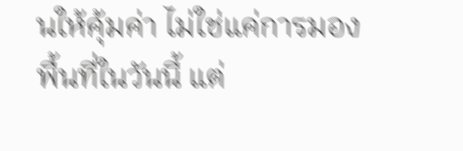นให้คุ้มค่า ไม่ใช่แค่การมองพื้นที่ในวันนี้ แต่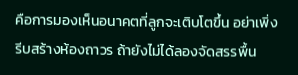คือการมองเห็นอนาคตที่ลูกจะเติบโตขึ้น อย่าเพิ่งรีบสร้างห้องถาวร ถ้ายังไม่ได้ลองจัดสรรพื้น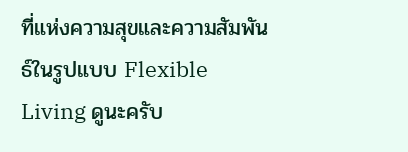ที่แห่งความสุขและความสัมพันธ์ในรูปแบบ Flexible Living ดูนะครับ